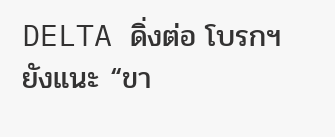DELTA ดิ่งต่อ โบรกฯ ยังแนะ “ขา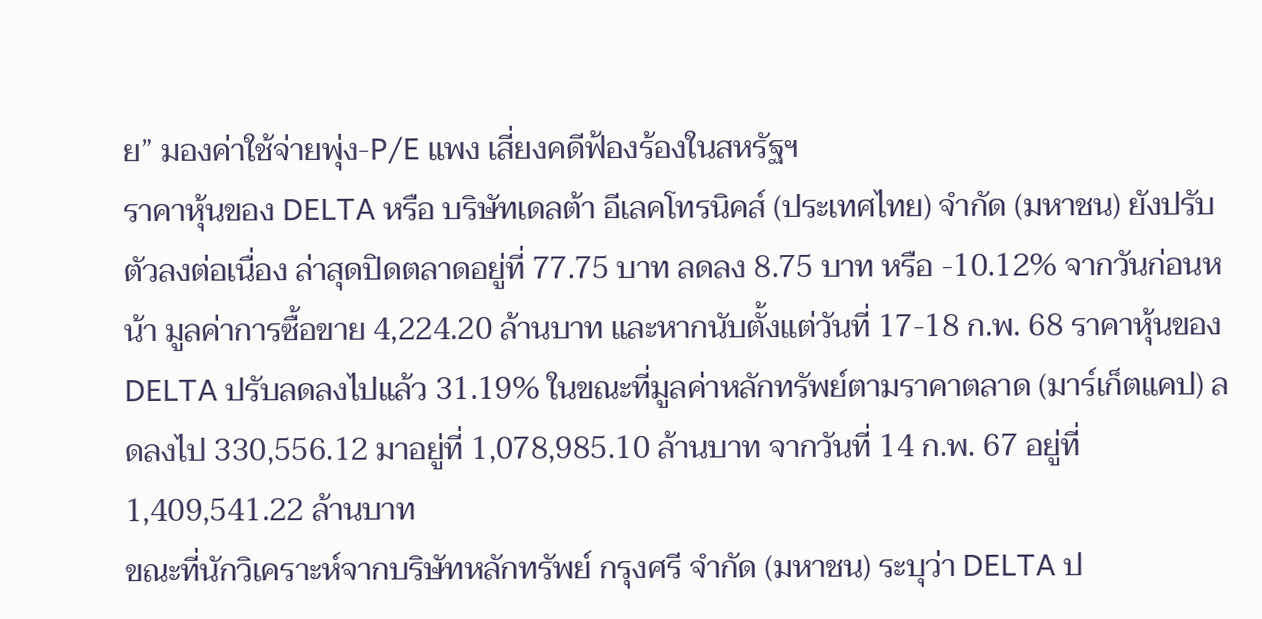ย” มองค่าใช้จ่ายพุ่ง-P/E แพง เสี่ยงคดีฟ้องร้องในสหรัฐฯ
ราคาหุ้นของ DELTA หรือ บริษัทเดลต้า อีเลคโทรนิคส์ (ประเทศไทย) จำกัด (มหาชน) ยังปรับตัวลงต่อเนื่อง ล่าสุดปิดตลาดอยู่ที่ 77.75 บาท ลดลง 8.75 บาท หรือ -10.12% จากวันก่อนหน้า มูลค่าการซื้อขาย 4,224.20 ล้านบาท และหากนับตั้งแต่วันที่ 17-18 ก.พ. 68 ราคาหุ้นของ DELTA ปรับลดลงไปแล้ว 31.19% ในขณะที่มูลค่าหลักทรัพย์ตามราคาตลาด (มาร์เก็ตแคป) ลดลงไป 330,556.12 มาอยู่ที่ 1,078,985.10 ล้านบาท จากวันที่ 14 ก.พ. 67 อยู่ที่ 1,409,541.22 ล้านบาท
ขณะที่นักวิเคราะห์จากบริษัทหลักทรัพย์ กรุงศรี จำกัด (มหาชน) ระบุว่า DELTA ป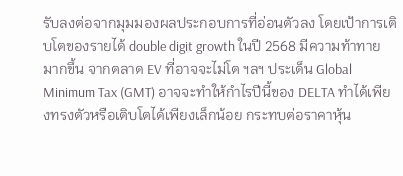รับลงต่อจากมุมมองผลประกอบการที่อ่อนตัวลง โดยเป้าการเติบโตของรายได้ double digit growth ในปี 2568 มีความท้าทายมากขึ้น จากตลาด EV ที่อาจจะไม่โต ฯลฯ ประเด็น Global Minimum Tax (GMT) อาจจะทำให้กำไรปีนี้ของ DELTA ทำได้เพียงทรงตัวหรือเติบโตได้เพียงเล็กน้อย กระทบต่อราคาหุ้น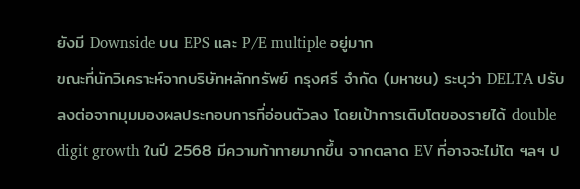ยังมี Downside บน EPS และ P/E multiple อยู่มาก
ขณะที่นักวิเคราะห์จากบริษัทหลักทรัพย์ กรุงศรี จำกัด (มหาชน) ระบุว่า DELTA ปรับลงต่อจากมุมมองผลประกอบการที่อ่อนตัวลง โดยเป้าการเติบโตของรายได้ double digit growth ในปี 2568 มีความท้าทายมากขึ้น จากตลาด EV ที่อาจจะไม่โต ฯลฯ ป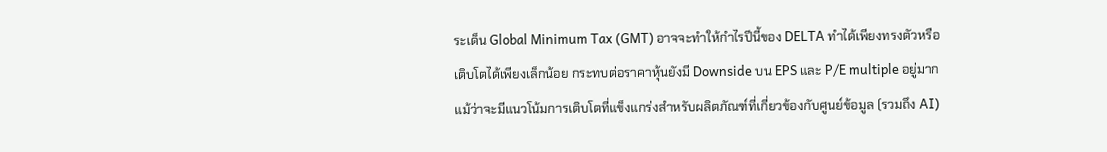ระเด็น Global Minimum Tax (GMT) อาจจะทำให้กำไรปีนี้ของ DELTA ทำได้เพียงทรงตัวหรือเติบโตได้เพียงเล็กน้อย กระทบต่อราคาหุ้นยังมี Downside บน EPS และ P/E multiple อยู่มาก
แม้ว่าจะมีแนวโน้มการเติบโตที่แข็งแกร่งสำหรับผลิตภัณฑ์ที่เกี่ยวข้องกับศูนย์ข้อมูล (รวมถึง AI)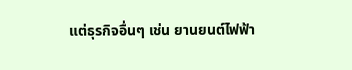แต่ธุรกิจอื่นๆ เช่น ยานยนต์ไฟฟ้า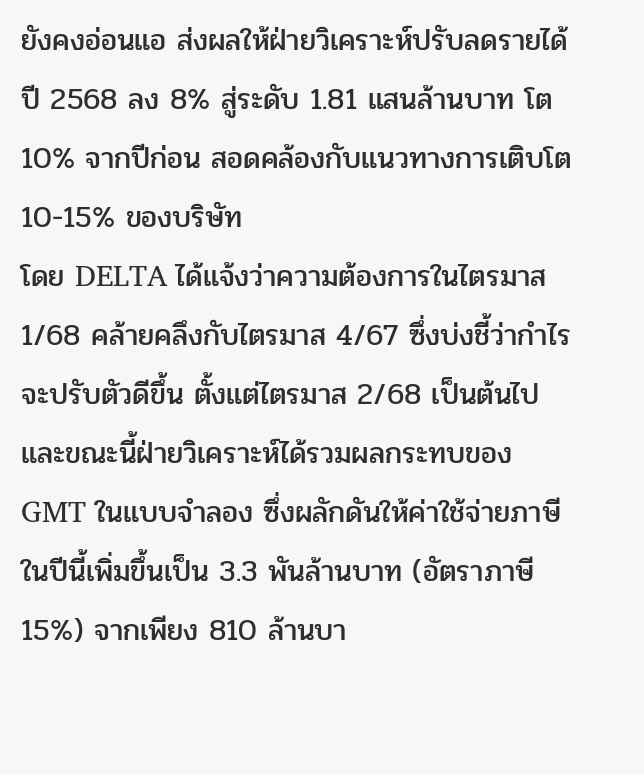ยังคงอ่อนแอ ส่งผลให้ฝ่ายวิเคราะห์ปรับลดรายได้ปี 2568 ลง 8% สู่ระดับ 1.81 แสนล้านบาท โต 10% จากปีก่อน สอดคล้องกับแนวทางการเติบโต 10-15% ของบริษัท
โดย DELTA ได้แจ้งว่าความต้องการในไตรมาส 1/68 คล้ายคลึงกับไตรมาส 4/67 ซึ่งบ่งชี้ว่ากำไรจะปรับตัวดีขึ้น ตั้งแต่ไตรมาส 2/68 เป็นต้นไป และขณะนี้ฝ่ายวิเคราะห์ได้รวมผลกระทบของ GMT ในแบบจำลอง ซึ่งผลักดันให้ค่าใช้จ่ายภาษีในปีนี้เพิ่มขึ้นเป็น 3.3 พันล้านบาท (อัตราภาษี 15%) จากเพียง 810 ล้านบา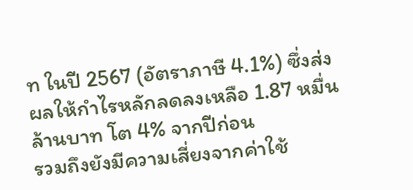ท ในปี 2567 (อัตราภาษี 4.1%) ซึ่งส่งผลให้กำไรหลักลดลงเหลือ 1.87 หมื่นล้านบาท โต 4% จากปีก่อน
รวมถึงยังมีความเสี่ยงจากค่าใช้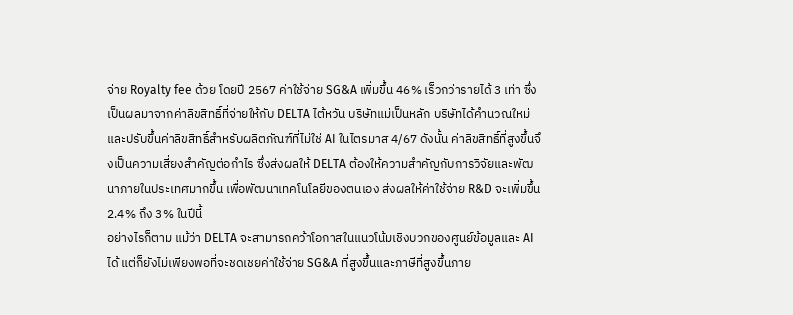จ่าย Royalty fee ด้วย โดยปี 2567 ค่าใช้จ่าย SG&A เพิ่มขึ้น 46% เร็วกว่ารายได้ 3 เท่า ซึ่งเป็นผลมาจากค่าลิขสิทธิ์ที่จ่ายให้กับ DELTA ไต้หวัน บริษัทแม่เป็นหลัก บริษัทได้คำนวณใหม่และปรับขึ้นค่าลิขสิทธิ์สำหรับผลิตภัณฑ์ที่ไม่ใช่ AI ในไตรมาส 4/67 ดังนั้น ค่าลิขสิทธิ์ที่สูงขึ้นจึงเป็นความเสี่ยงสำคัญต่อกำไร ซึ่งส่งผลให้ DELTA ต้องให้ความสำคัญกับการวิจัยและพัฒนาภายในประเทศมากขึ้น เพื่อพัฒนาเทคโนโลยีของตนเอง ส่งผลให้ค่าใช้จ่าย R&D จะเพิ่มขึ้น 2.4% ถึง 3% ในปีนี้
อย่างไรก็ตาม แม้ว่า DELTA จะสามารถคว้าโอกาสในแนวโน้มเชิงบวกของศูนย์ข้อมูลและ AI ได้ แต่ก็ยังไม่เพียงพอที่จะชดเชยค่าใช้จ่าย SG&A ที่สูงขึ้นและภาษีที่สูงขึ้นภาย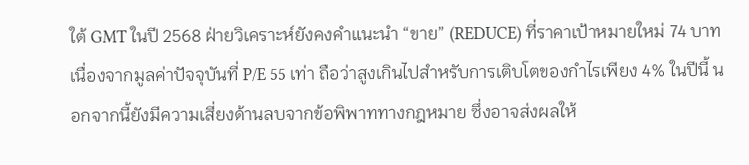ใต้ GMT ในปี 2568 ฝ่ายวิเคราะห์ยังคงคำแนะนำ “ขาย” (REDUCE) ที่ราคาเป้าหมายใหม่ 74 บาท เนื่องจากมูลค่าปัจจุบันที่ P/E 55 เท่า ถือว่าสูงเกินไปสำหรับการเติบโตของกำไรเพียง 4% ในปีนี้ นอกจากนี้ยังมีความเสี่ยงด้านลบจากข้อพิพาททางกฎหมาย ซึ่งอาจส่งผลให้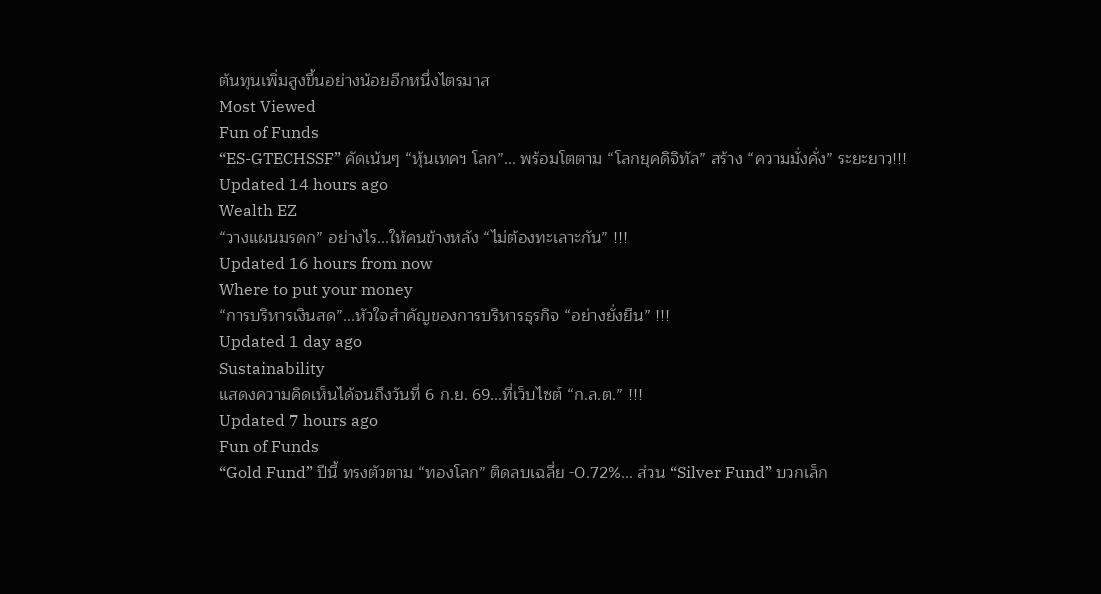ต้นทุนเพิ่มสูงขึ้นอย่างน้อยอีกหนึ่งไตรมาส
Most Viewed
Fun of Funds
“ES-GTECHSSF” คัดเน้นๆ “หุ้นเทคฯ โลก”... พร้อมโตตาม “โลกยุคดิจิทัล” สร้าง “ความมั่งคั่ง” ระยะยาว!!!
Updated 14 hours ago
Wealth EZ
“วางแผนมรดก” อย่างไร...ให้คนข้างหลัง “ไม่ต้องทะเลาะกัน” !!!
Updated 16 hours from now
Where to put your money
“การบริหารเงินสด”...หัวใจสำคัญของการบริหารธุรกิจ “อย่างยั่งยืน” !!!
Updated 1 day ago
Sustainability
แสดงความคิดเห็นได้จนถึงวันที่ 6 ก.ย. 69...ที่เว็บไซต์ “ก.ล.ต.” !!!
Updated 7 hours ago
Fun of Funds
“Gold Fund” ปีนี้ ทรงตัวตาม “ทองโลก” ติดลบเฉลี่ย -0.72%... ส่วน “Silver Fund” บวกเล็ก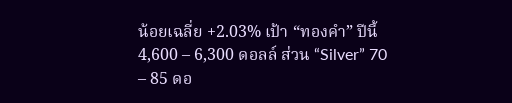น้อยเฉลี่ย +2.03% เป้า “ทองคำ” ปีนี้ 4,600 – 6,300 ดอลล์ ส่วน “Silver” 70 – 85 ดอ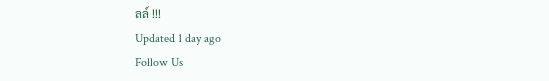ลล์ !!!
Updated 1 day ago
Follow Us